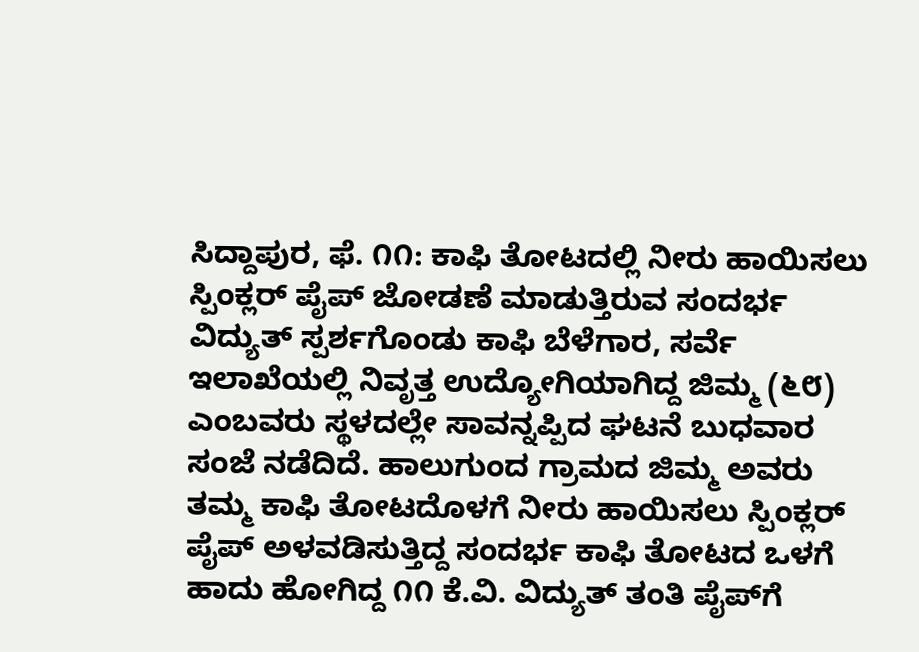ಸಿದ್ದಾಪುರ, ಫೆ. ೧೧: ಕಾಫಿ ತೋಟದಲ್ಲಿ ನೀರು ಹಾಯಿಸಲು ಸ್ಪಿಂಕ್ಲರ್ ಪೈಪ್ ಜೋಡಣೆ ಮಾಡುತ್ತಿರುವ ಸಂದರ್ಭ ವಿದ್ಯುತ್ ಸ್ಪರ್ಶಗೊಂಡು ಕಾಫಿ ಬೆಳೆಗಾರ, ಸರ್ವೆ ಇಲಾಖೆಯಲ್ಲಿ ನಿವೃತ್ತ ಉದ್ಯೋಗಿಯಾಗಿದ್ದ ಜಿಮ್ಮ (೬೮) ಎಂಬವರು ಸ್ಥಳದಲ್ಲೇ ಸಾವನ್ನಪ್ಪಿದ ಘಟನೆ ಬುಧವಾರ ಸಂಜೆ ನಡೆದಿದೆ. ಹಾಲುಗುಂದ ಗ್ರಾಮದ ಜಿಮ್ಮ ಅವರು ತಮ್ಮ ಕಾಫಿ ತೋಟದೊಳಗೆ ನೀರು ಹಾಯಿಸಲು ಸ್ಪಿಂಕ್ಲರ್ ಪೈಪ್ ಅಳವಡಿಸುತ್ತಿದ್ದ ಸಂದರ್ಭ ಕಾಫಿ ತೋಟದ ಒಳಗೆ ಹಾದು ಹೋಗಿದ್ದ ೧೧ ಕೆ.ವಿ. ವಿದ್ಯುತ್ ತಂತಿ ಪೈಪ್‌ಗೆ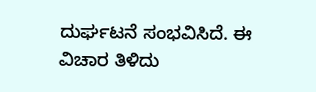ದುರ್ಘಟನೆ ಸಂಭವಿಸಿದೆ. ಈ ವಿಚಾರ ತಿಳಿದು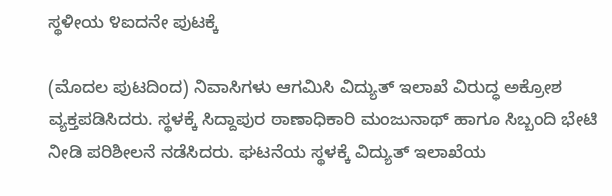ಸ್ಥಳೀಯ ೪ಐದನೇ ಪುಟಕ್ಕೆ

(ಮೊದಲ ಪುಟದಿಂದ) ನಿವಾಸಿಗಳು ಆಗಮಿಸಿ ವಿದ್ಯುತ್ ಇಲಾಖೆ ವಿರುದ್ಧ ಅಕ್ರೋಶ ವ್ಯಕ್ತಪಡಿಸಿದರು. ಸ್ಥಳಕ್ಕೆ ಸಿದ್ದಾಪುರ ಠಾಣಾಧಿಕಾರಿ ಮಂಜುನಾಥ್ ಹಾಗೂ ಸಿಬ್ಬಂದಿ ಭೇಟಿ ನೀಡಿ ಪರಿಶೀಲನೆ ನಡೆಸಿದರು. ಘಟನೆಯ ಸ್ಥಳಕ್ಕೆ ವಿದ್ಯುತ್ ಇಲಾಖೆಯ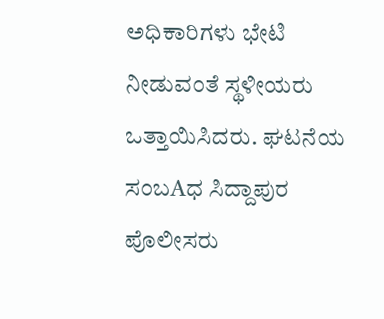ಅಧಿಕಾರಿಗಳು ಭೇಟಿ ನೀಡುವಂತೆ ಸ್ಥಳೀಯರು ಒತ್ತಾಯಿಸಿದರು. ಘಟನೆಯ ಸಂಬAಧ ಸಿದ್ದಾಪುರ ಪೊಲೀಸರು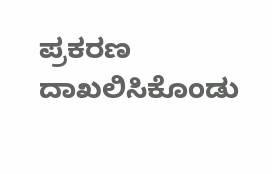ಪ್ರಕರಣ ದಾಖಲಿಸಿಕೊಂಡು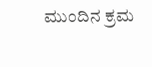ಮುಂದಿನ ಕ್ರಮ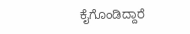ಕೈಗೊಂಡಿದ್ದಾರೆ